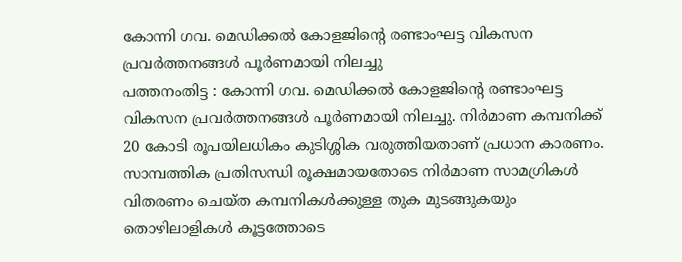കോന്നി ഗവ. മെഡിക്കൽ കോളജിന്റെ രണ്ടാംഘട്ട വികസന പ്രവർത്തനങ്ങൾ പൂർണമായി നിലച്ചു
പത്തനംതിട്ട : കോന്നി ഗവ. മെഡിക്കൽ കോളജിന്റെ രണ്ടാംഘട്ട വികസന പ്രവർത്തനങ്ങൾ പൂർണമായി നിലച്ചു. നിർമാണ കമ്പനിക്ക് 20 കോടി രൂപയിലധികം കുടിശ്ശിക വരുത്തിയതാണ് പ്രധാന കാരണം. സാമ്പത്തിക പ്രതിസന്ധി രൂക്ഷമായതോടെ നിർമാണ സാമഗ്രികൾ വിതരണം ചെയ്ത കമ്പനികൾക്കുള്ള തുക മുടങ്ങുകയും തൊഴിലാളികൾ കൂട്ടത്തോടെ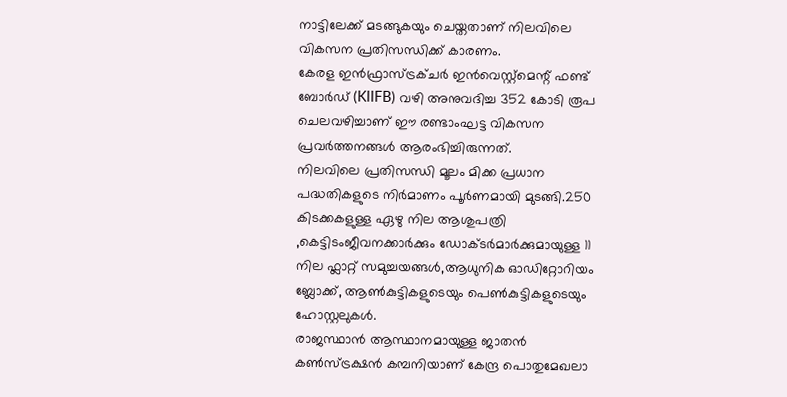നാട്ടിലേക്ക് മടങ്ങുകയും ചെയ്തതാണ് നിലവിലെ വികസന പ്രതിസന്ധിക്ക് കാരണം.
കേരള ഇൻഫ്രാസ്ട്രക്ചർ ഇൻവെസ്റ്റ്മെന്റ് ഫണ്ട് ബോർഡ് (KIIFB) വഴി അനുവദിച്ച 352 കോടി രൂപ ചെലവഴിച്ചാണ് ഈ രണ്ടാംഘട്ട വികസന പ്രവർത്തനങ്ങൾ ആരംഭിച്ചിരുന്നത്.
നിലവിലെ പ്രതിസന്ധി മൂലം മിക്ക പ്രധാന പദ്ധതികളുടെ നിർമാണം പൂർണമായി മുടങ്ങി.250 കിടക്കകളുള്ള ഏഴു നില ആശുപത്രി ,കെട്ടിടംജീവനക്കാർക്കും ഡോക്ടർമാർക്കുമായുള്ള 11 നില ഫ്ലാറ്റ് സമുച്ചയങ്ങൾ,ആധുനിക ഓഡിറ്റോറിയം ബ്ലോക്ക്, ആൺകുട്ടികളുടെയും പെൺകുട്ടികളുടെയും ഹോസ്റ്റലുകൾ.
രാജസ്ഥാൻ ആസ്ഥാനമായുള്ള ജാതൻ കൺസ്ട്രക്ഷൻ കമ്പനിയാണ് കേന്ദ്ര പൊതുമേഖലാ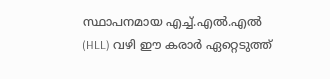സ്ഥാപനമായ എച്ച്.എൽ.എൽ (HLL) വഴി ഈ കരാർ ഏറ്റെടുത്ത്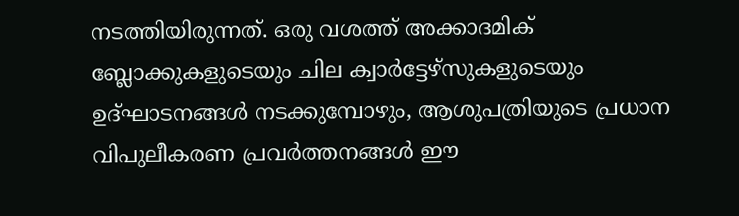നടത്തിയിരുന്നത്. ഒരു വശത്ത് അക്കാദമിക് ബ്ലോക്കുകളുടെയും ചില ക്വാർട്ടേഴ്സുകളുടെയും ഉദ്ഘാടനങ്ങൾ നടക്കുമ്പോഴും, ആശുപത്രിയുടെ പ്രധാന വിപുലീകരണ പ്രവർത്തനങ്ങൾ ഈ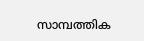സാമ്പത്തിക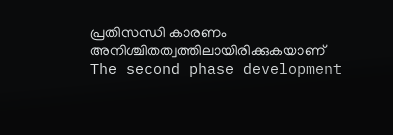പ്രതിസന്ധി കാരണം അനിശ്ചിതത്വത്തിലായിരിക്കുകയാണ്
The second phase development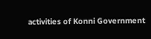activities of Konni Government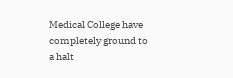Medical College have completely ground to a halt